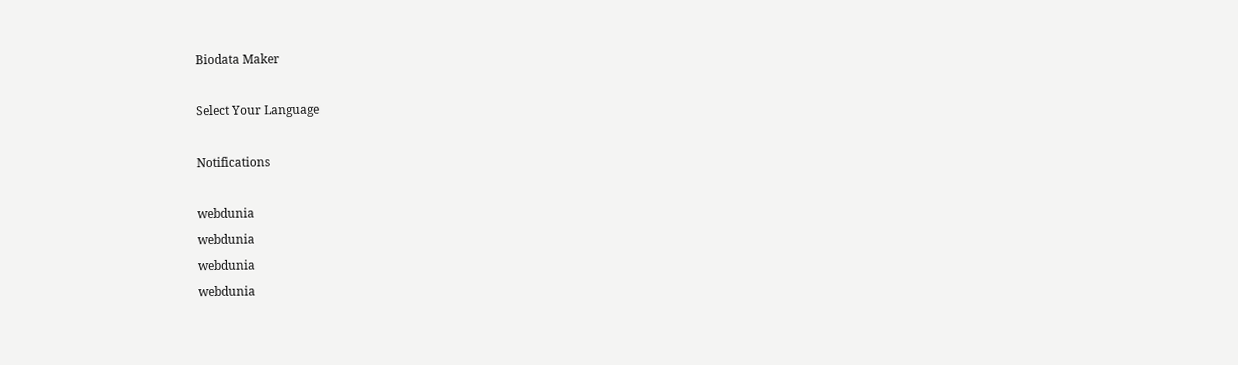Biodata Maker

Select Your Language

Notifications

webdunia
webdunia
webdunia
webdunia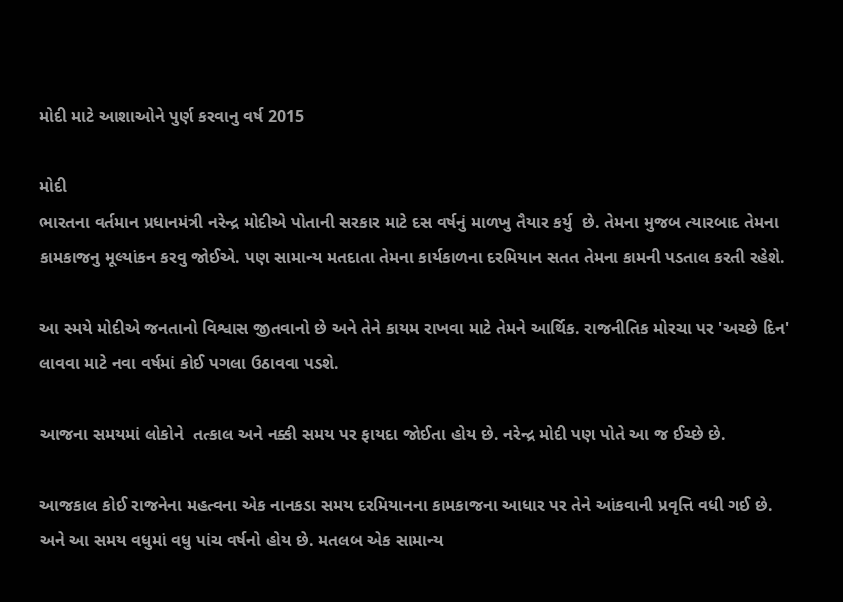મોદી માટે આશાઓને પુર્ણ કરવાનુ વર્ષ 2015

મોદી
ભારતના વર્તમાન પ્રધાનમંત્રી નરેન્દ્ર મોદીએ પોતાની સરકાર માટે દસ વર્ષનું માળખુ તૈયાર કર્યુ  છે. તેમના મુજબ ત્યારબાદ તેમના કામકાજનુ મૂલ્યાંકન કરવુ જોઈએ. પણ સામાન્ય મતદાતા તેમના કાર્યકાળના દરમિયાન સતત તેમના કામની પડતાલ કરતી રહેશે.

આ સ્મયે મોદીએ જનતાનો વિશ્વાસ જીતવાનો છે અને તેને કાયમ રાખવા માટે તેમને આર્થિક. રાજનીતિક મોરચા પર 'અચ્છે દિન'  લાવવા માટે નવા વર્ષમાં કોઈ પગલા ઉઠાવવા પડશે.

આજના સમયમાં લોકોને  તત્કાલ અને નક્કી સમય પર ફાયદા જોઈતા હોય છે. નરેન્દ્ર મોદી પણ પોતે આ જ ઈચ્છે છે.

આજકાલ કોઈ રાજનેના મહત્વના એક નાનકડા સમય દરમિયાનના કામકાજના આધાર પર તેને આંકવાની પ્રવૃત્તિ વધી ગઈ છે. અને આ સમય વધુમાં વધુ પાંચ વર્ષનો હોય છે. મતલબ એક સામાન્ય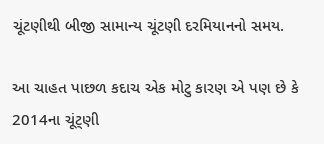ચૂંટણીથી બીજી સામાન્ય ચૂંટણી દરમિયાનનો સમય.

આ ચાહત પાછળ કદાચ એક મોટુ કારણ એ પણ છે કે 2014ના ચૂંટ્ણી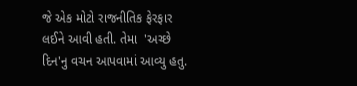જે એક મોટો રાજનીતિક ફેરફાર લઈને આવી હતી. તેમા  'અચ્છે દિન'નુ વચન આપવામાં આવ્યુ હતુ.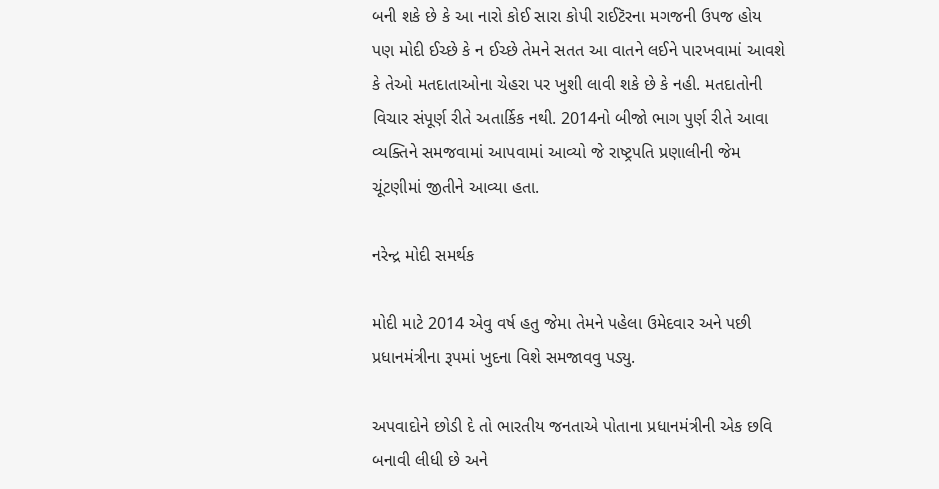બની શકે છે કે આ નારો કોઈ સારા કોપી રાઈટૅરના મગજની ઉપજ હોય પણ મોદી ઈચ્છે કે ન ઈચ્છે તેમને સતત આ વાતને લઈને પારખવામાં આવશે કે તેઓ મતદાતાઓના ચેહરા પર ખુશી લાવી શકે છે કે નહી. મતદાતોની વિચાર સંપૂર્ણ રીતે અતાર્કિક નથી. 2014નો બીજો ભાગ પુર્ણ રીતે આવા વ્યક્તિને સમજવામાં આપવામાં આવ્યો જે રાષ્ટ્રપતિ પ્રણાલીની જેમ ચૂંટણીમાં જીતીને આવ્યા હતા.

નરેન્દ્ર મોદી સમર્થક

મોદી માટે 2014 એવુ વર્ષ હતુ જેમા તેમને પહેલા ઉમેદવાર અને પછી પ્રધાનમંત્રીના રૂપમાં ખુદના વિશે સમજાવવુ પડ્યુ.

અપવાદોને છોડી દે તો ભારતીય જનતાએ પોતાના પ્રધાનમંત્રીની એક છવિ બનાવી લીધી છે અને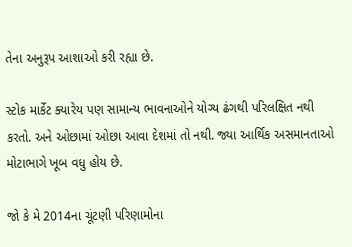તેના અનુરૂપ આશાઓ કરી રહ્યા છે.

સ્ટોક માર્કેટ ક્યારેય પણ સામાન્ય ભાવનાઓને યોગ્ય ઢંગથી પરિલક્ષિત નથી કરતો. અને ઓછામાં ઓછા આવા દેશમાં તો નથી. જ્યા આર્થિક અસમાનતાઓ મોટાભાગે ખૂબ વધુ હોય છે.

જો કે મે 2014ના ચૂંટણી પરિણામોના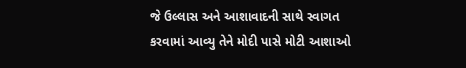જે ઉલ્લાસ અને આશાવાદની સાથે સ્વાગત કરવામાં આવ્યુ તેને મોદી પાસે મોટી આશાઓ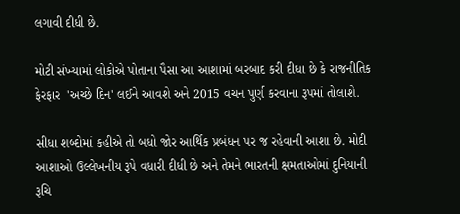લગાવી દીધી છે.

મોટી સંખ્યામાં લોકોએ પોતાના પૈસા આ આશામાં બરબાદ કરી દીધા છે કે રાજનીતિક ફેરફાર  'અચ્છે દિન' લઈને આવશે અને 2015 વચન પુર્ણ કરવાના રૂપમાં તોલાશે.

સીધા શબ્દોમાં કહીએ તો બધો જોર આર્થિક પ્રબંધન પર જ રહેવાની આશા છે. મોદી આશાઓ ઉલ્લેખનીય રૂપે વધારી દીધી છે અને તેમને ભારતની ક્ષમતાઓમાં દુનિયાની રૂચિ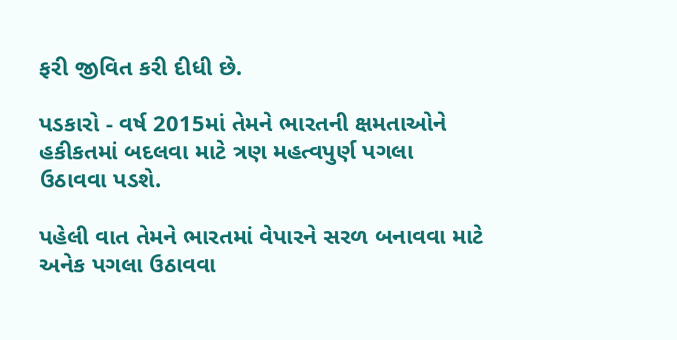ફરી જીવિત કરી દીધી છે.

પડકારો - વર્ષ 2015માં તેમને ભારતની ક્ષમતાઓને હકીકતમાં બદલવા માટે ત્રણ મહત્વપુર્ણ પગલા ઉઠાવવા પડશે.

પહેલી વાત તેમને ભારતમાં વેપારને સરળ બનાવવા માટે અનેક પગલા ઉઠાવવા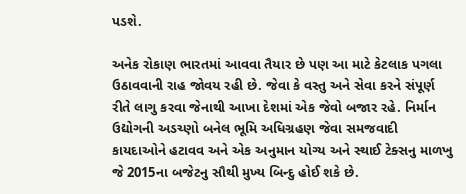પડશે.

અનેક રોકાણ ભારતમાં આવવા તૈયાર છે પણ આ માટે કેટલાક પગલા ઉઠાવવાની રાહ જોવય રહી છે. જેવા કે વસ્તુ અને સેવા કરને સંપૂર્ણ રીતે લાગુ કરવા જેનાથી આખા દેશમાં એક જેવો બજાર રહે. નિર્માન ઉદ્યોગની અડચ્ણો બનેલ ભૂમિ અધિગ્રહણ જેવા સમજવાદી કાયદાઓને હટાવવ અને એક અનુમાન યોગ્ય અને સ્થાઈ ટેક્સનુ માળખુ જે 2015ના બજેટનુ સૌથી મુખ્ય બિન્દુ હોઈ શકે છે.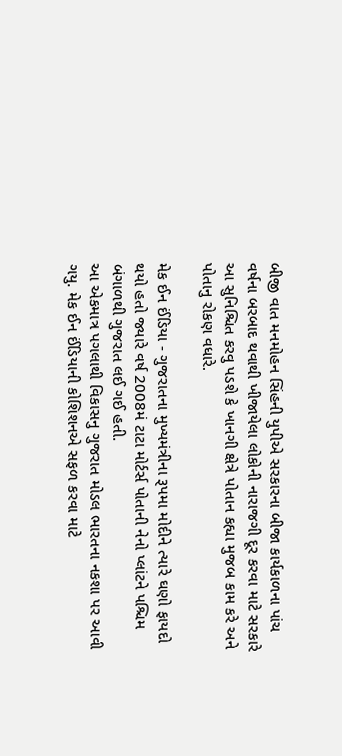બીજી વાત મનમોહન સિંહની યુપીએ સરકારના બીજા કાર્યકાળના પાંચ વર્ષના બરબાદ થવાથી ખીજાયેલા લોકોની નારાજગી દૂર કરવા માટે સરકારે આ સુનિશ્ચિત કરવુ પડશે કે ખાનગી ક્ષેત્રે પોતાન કહ્યા મુજબ કામ કરે અને પોતાનુ રોકણ વધારે.

મેક ઈન ઈંડિયા - ગુજરાતના મુખ્યમંત્રીના રૂપમા મોદીને ત્યારે ઘણો ફાયદો થયો હતો જ્યારે વર્ષ 2008મં ટાટા મોર્ટર્સ પોતાની નેનો પ્લાંટને પશ્ચિમ બંગાળથી ગુજરાત લઈ ગઈ હતી.
આ એકમાત્ર પગલાથી વિકાસનુ ગુજરાત મોડલ ભારતના નકશા પર આવી ગયુ. મેક ઈન ઈંડિયાની કોશિશનએ સફળ કરવા માટે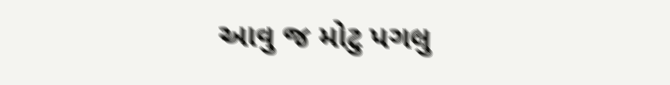આવુ જ મોટુ પગલુ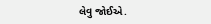લેવુ જોઈએ.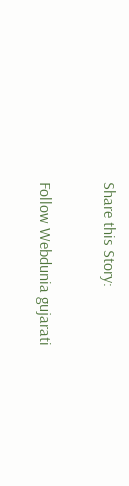Share this Story:

Follow Webdunia gujarati